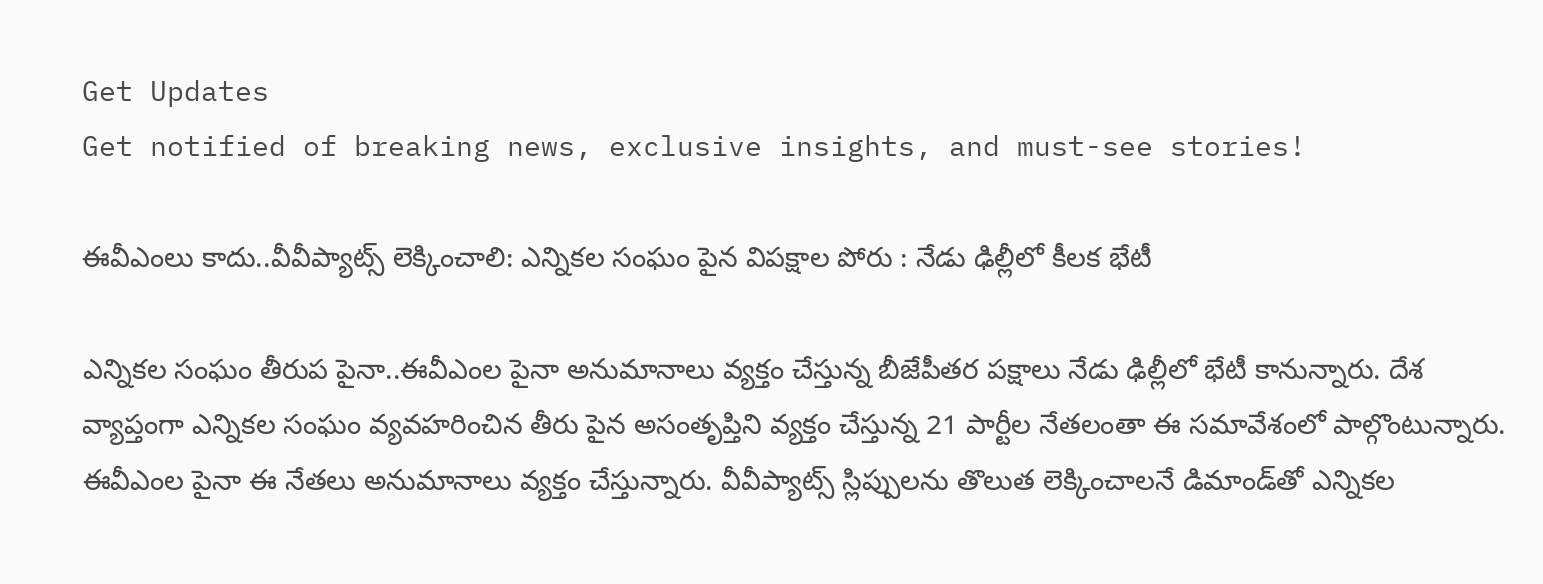Get Updates
Get notified of breaking news, exclusive insights, and must-see stories!

ఈవీఎంలు కాదు..వీవీప్యాట్స్ లెక్కించాలి: ఎన్నిక‌ల సంఘం పైన విప‌క్షాల పోరు : నేడు ఢిల్లీలో కీల‌క భేటీ

ఎన్నిక‌ల సంఘం తీరుప పైనా..ఈవీఎంల పైనా అనుమానాలు వ్య‌క్తం చేస్తున్న బీజేపీత‌ర ప‌క్షాలు నేడు ఢిల్లీలో భేటీ కానున్నారు. దేశ వ్యాప్తంగా ఎన్నిక‌ల సంఘం వ్య‌వ‌హ‌రించిన తీరు పైన అసంతృప్తిని వ్య‌క్తం చేస్తున్న 21 పార్టీల నేత‌లంతా ఈ స‌మావేశంలో పాల్గొంటున్నారు. ఈవీఎంల పైనా ఈ నేత‌లు అనుమానాలు వ్య‌క్తం చేస్తున్నారు. వీవీప్యాట్స్ స్లిప్పుల‌ను తొలుత లెక్కించాల‌నే డిమాండ్‌తో ఎన్నిక‌ల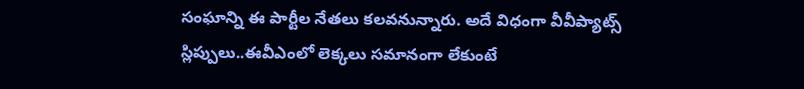సంఘాన్ని ఈ పార్టీల నేత‌లు క‌ల‌వ‌నున్నారు. అదే విధంగా వీవీప్యాట్స్ స్లిప్పులు..ఈవీఎంలో లెక్క‌లు స‌మానంగా లేకుంటే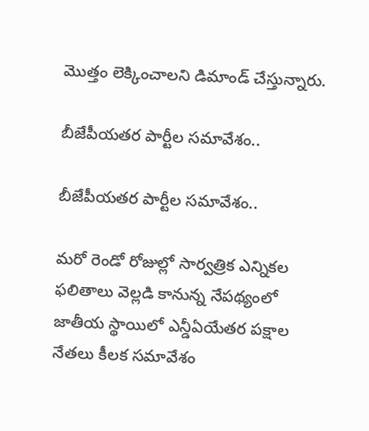మొత్తం లెక్కించాల‌ని డిమాండ్ చేస్తున్నారు.

బీజేపీయ‌త‌ర పార్టీల స‌మావేశం..

బీజేపీయ‌త‌ర పార్టీల స‌మావేశం..

మ‌రో రెండో రోజుల్లో సార్వ‌త్రిక ఎన్నిక‌ల ఫ‌లితాలు వెల్ల‌డి కానున్న నేప‌థ్యంలో జాతీయ స్థాయిలో ఎన్డీఏయేత‌ర ప‌క్షాల నేత‌లు కీల‌క స‌మావేశం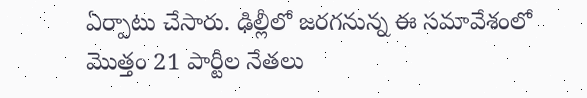ఏర్పాటు చేసారు. ఢిల్లీలో జ‌ర‌గ‌నున్న ఈ స‌మావేశంలో మొత్తం 21 పార్టీల నేత‌లు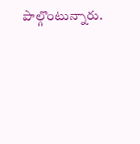పాల్గొంటున్నారు.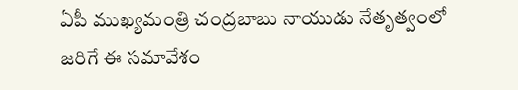ఏపీ ముఖ్య‌మంత్రి చంద్ర‌బాబు నాయుడు నేతృత్వంలో జ‌రిగే ఈ స‌మావేశం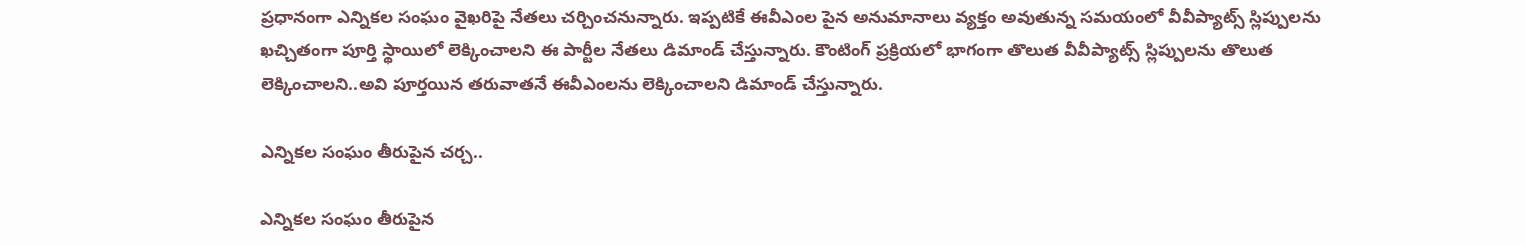ప్ర‌ధానంగా ఎన్నిక‌ల సంఘం వైఖ‌రిపై నేత‌లు చ‌ర్చించ‌నున్నారు. ఇప్ప‌టికే ఈవీఎంల పైన అనుమానాలు వ్య‌క్తం అవుతున్న స‌మ‌యంలో వీవీప్యాట్స్ స్లిప్పుల‌ను ఖ‌చ్చితంగా పూర్తి స్థాయిలో లెక్కించాల‌ని ఈ పార్టీల నేత‌లు డిమాండ్ చేస్తున్నారు. కౌంటింగ్ ప్ర‌క్రియలో భాగంగా తొలుత వీవీప్యాట్స్ స్లిప్పుల‌ను తొలుత లెక్కించాల‌ని..అవి పూర్త‌యిన త‌రువాత‌నే ఈవీఎంల‌ను లెక్కించాలని డిమాండ్ చేస్తున్నారు.

ఎన్నిక‌ల సంఘం తీరుపైన చ‌ర్చ‌..

ఎన్నిక‌ల సంఘం తీరుపైన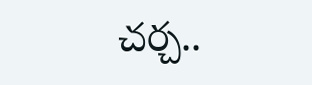చ‌ర్చ‌..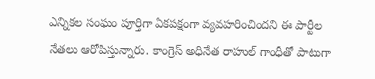ఎన్నిక‌ల సంఘం పూర్తిగా ఏక‌ప‌క్షంగా వ్య‌వ‌హ‌రించింద‌ని ఈ పార్టీల నేత‌లు ఆరోపిస్తున్నారు. కాంగ్రెస్ అధినేత రాహుల్ గాంధీతో పాటుగా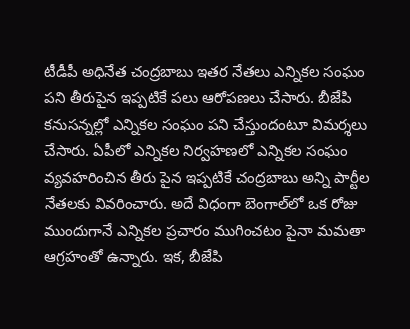టీడీపీ అధినేత చంద్ర‌బాబు ఇత‌ర నేత‌లు ఎన్నిక‌ల సంఘం ప‌ని తీరుపైన ఇప్ప‌టికే ప‌లు ఆరోప‌ణ‌లు చేసారు. బీజేపి క‌నుస‌న్న‌ల్లో ఎన్నిక‌ల సంఘం ప‌ని చేస్తుందంటూ విమ‌ర్శ‌లు చేసారు. ఏపీలో ఎన్నిక‌ల నిర్వ‌హ‌ణ‌లో ఎన్నిక‌ల సంఘం వ్య‌వ‌హ‌రించిన తీరు పైన ఇప్ప‌టికే చంద్ర‌బాబు అన్ని పార్టీల నేత‌ల‌కు వివ‌రించారు. అదే విధంగా బెంగాల్‌లో ఒక రోజు ముందుగానే ఎన్నిక‌ల ప్ర‌చారం ముగించ‌టం పైనా మ‌మ‌తా ఆగ్ర‌హంతో ఉన్నారు. ఇక‌, బీజేపి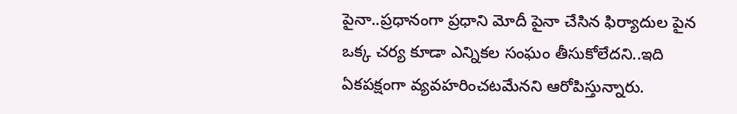పైనా..ప్ర‌ధానంగా ప్ర‌ధాని మోదీ పైనా చేసిన ఫిర్యాదుల పైన ఒక్క చ‌ర్య కూడా ఎన్నిక‌ల సంఘం తీసుకోలేద‌ని..ఇది ఏక‌ప‌క్షంగా వ్య‌వ‌హ‌రించ‌ట‌మేన‌ని ఆరోపిస్తున్నారు.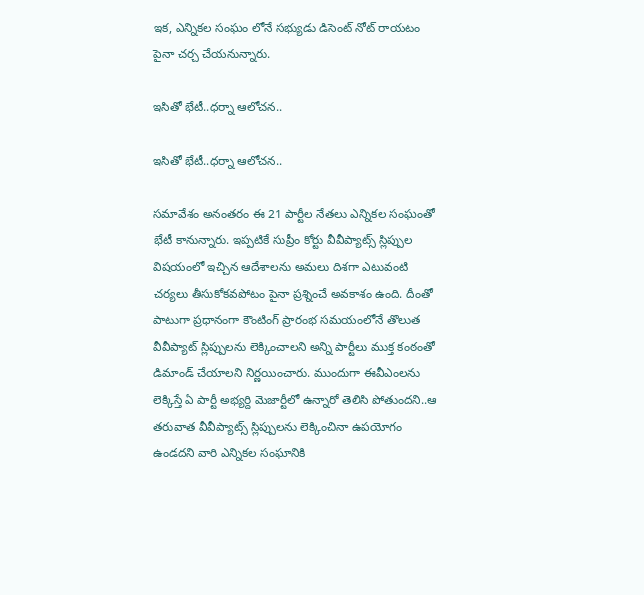ఇక‌, ఎన్నిక‌ల సంఘం లోనే స‌భ్యుడు డిసెంట్ నోట్ రాయ‌టం పైనా చ‌ర్చ చేయ‌నున్నారు.

ఇసితో భేటీ..ధ‌ర్నా ఆలోచ‌న‌..

ఇసితో భేటీ..ధ‌ర్నా ఆలోచ‌న‌..

స‌మావేశం అనంత‌రం ఈ 21 పార్టీల నేత‌లు ఎన్నిక‌ల సంఘంతో భేటీ కానున్నారు. ఇప్ప‌టికే సుప్రీం కోర్టు వీవీప్యాట్స్ స్లిప్పుల విష‌యంలో ఇచ్చిన ఆదేశాల‌ను అమ‌లు దిశ‌గా ఎటువంటి చ‌ర్య‌లు తీసుకోక‌వ‌పోటం పైనా ప్ర‌శ్నించే అవ‌కాశం ఉంది. దీంతో పాటుగా ప్ర‌ధానంగా కౌంటింగ్ ప్రారంభ స‌మ‌యంలోనే తొలుత వీవీప్యాట్ స్లిప్పుల‌ను లెక్కించాల‌ని అన్ని పార్టీలు ముక్త కంఠంతో డిమాండ్ చేయాల‌ని నిర్ణ‌యించారు. ముందుగా ఈవీఎంల‌ను లెక్కిస్తే ఏ పార్టీ అభ్య‌ర్ది మెజార్టీలో ఉన్నారో తెలిసి పోతుంద‌ని..ఆ త‌రువాత వీవీప్యాట్స్ స్లిప్పుల‌ను లెక్కించినా ఉపయోగం ఉండ‌ద‌ని వారి ఎన్నిక‌ల సంఘానికి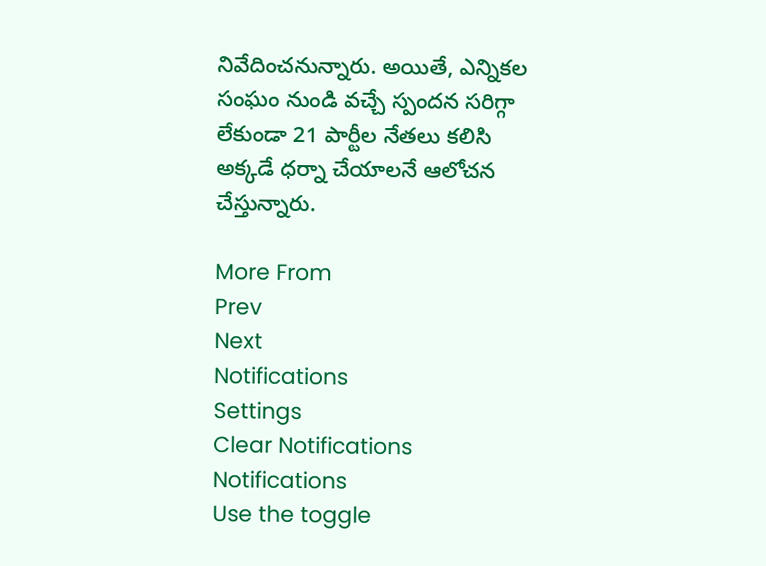నివేదించ‌నున్నారు. అయితే, ఎన్నిక‌ల సంఘం నుండి వ‌చ్చే స్పంద‌న స‌రిగ్గా లేకుండా 21 పార్టీల నేత‌లు క‌లిసి అక్క‌డే ధ‌ర్నా చేయాల‌నే ఆలోచ‌న చేస్తున్నారు.

More From
Prev
Next
Notifications
Settings
Clear Notifications
Notifications
Use the toggle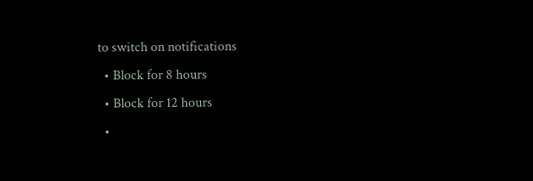to switch on notifications
  • Block for 8 hours
  • Block for 12 hours
  •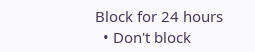Block for 24 hours
  • Don't block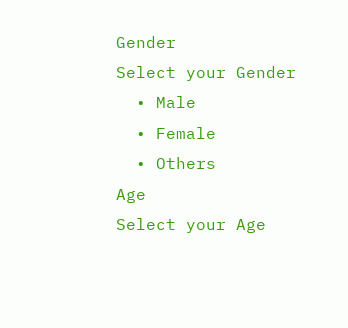Gender
Select your Gender
  • Male
  • Female
  • Others
Age
Select your Age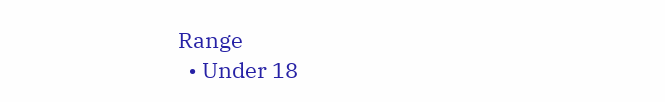Range
  • Under 18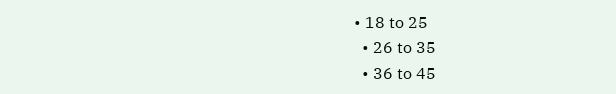• 18 to 25
  • 26 to 35
  • 36 to 45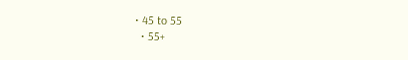• 45 to 55
  • 55+